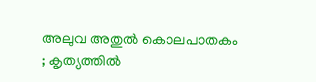അലുവ അതുൽ കൊലപാതകം ; കൃത്യത്തിൽ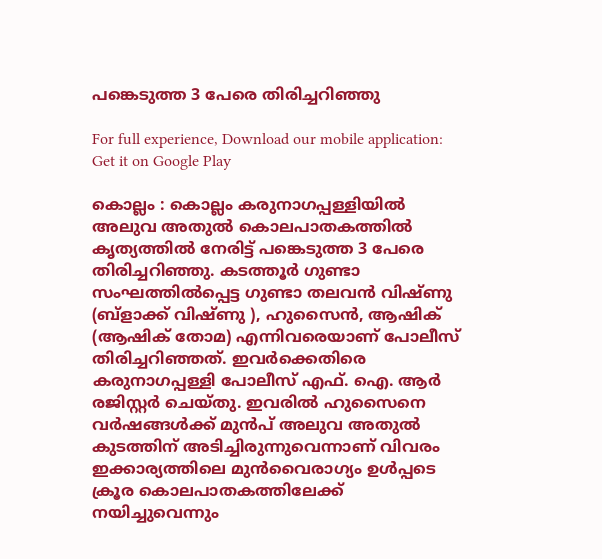പങ്കെടുത്ത 3 പേരെ തിരിച്ചറിഞ്ഞു

For full experience, Download our mobile application:
Get it on Google Play

കൊല്ലം : കൊല്ലം കരുനാഗപ്പള്ളിയിൽ അലുവ അതുൽ കൊലപാതകത്തിൽ കൃത്യത്തിൽ നേരിട്ട് പങ്കെടുത്ത 3 പേരെ തിരിച്ചറിഞ്ഞു. കടത്തൂർ ഗുണ്ടാ സംഘത്തിൽപ്പെട്ട ഗുണ്ടാ തലവൻ വിഷ്ണു (ബ്ളാക്ക് വിഷ്ണു ), ഹുസൈൻ, ആഷിക് (ആഷിക് തോമ) എന്നിവരെയാണ് പോലീസ് തിരിച്ചറിഞ്ഞത്. ഇവർക്കെതിരെ കരുനാഗപ്പള്ളി പോലീസ് എഫ്. ഐ. ആർ രജിസ്റ്റർ ചെയ്തു. ഇവരിൽ ഹുസൈനെ വർഷങ്ങൾക്ക് മുൻപ് അലുവ അതുൽ കുടത്തിന് അടിച്ചിരുന്നുവെന്നാണ് വിവരം ഇക്കാര്യത്തിലെ മുൻവൈരാഗ്യം ഉൾപ്പടെ ക്രൂര കൊലപാതകത്തിലേക്ക് നയിച്ചുവെന്നും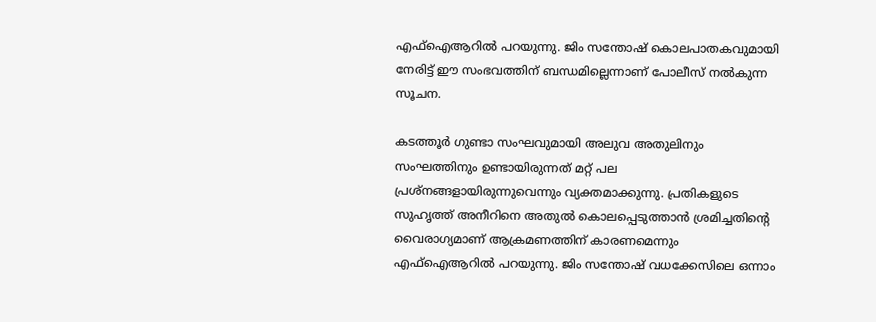എഫ്‌ഐആറിൽ പറയുന്നു. ജിം സന്തോഷ് കൊലപാതകവുമായി നേരിട്ട് ഈ സംഭവത്തിന് ബന്ധമില്ലെന്നാണ് പോലീസ് നൽകുന്ന സൂചന.

കടത്തൂർ ഗുണ്ടാ സംഘവുമായി അലുവ അതുലിനും സംഘത്തിനും ഉണ്ടായിരുന്നത് മറ്റ് പല പ്രശ്നങ്ങളായിരുന്നുവെന്നും വ്യക്തമാക്കുന്നു. പ്രതികളുടെ സുഹൃത്ത് അനീറിനെ അതുൽ കൊലപ്പെടുത്താൻ ശ്രമിച്ചതിന്റെ വൈരാഗ്യമാണ് ആക്രമണത്തിന് കാരണമെന്നും എഫ്‌ഐആറിൽ പറയുന്നു. ജിം സന്തോഷ് വധക്കേസിലെ ഒന്നാം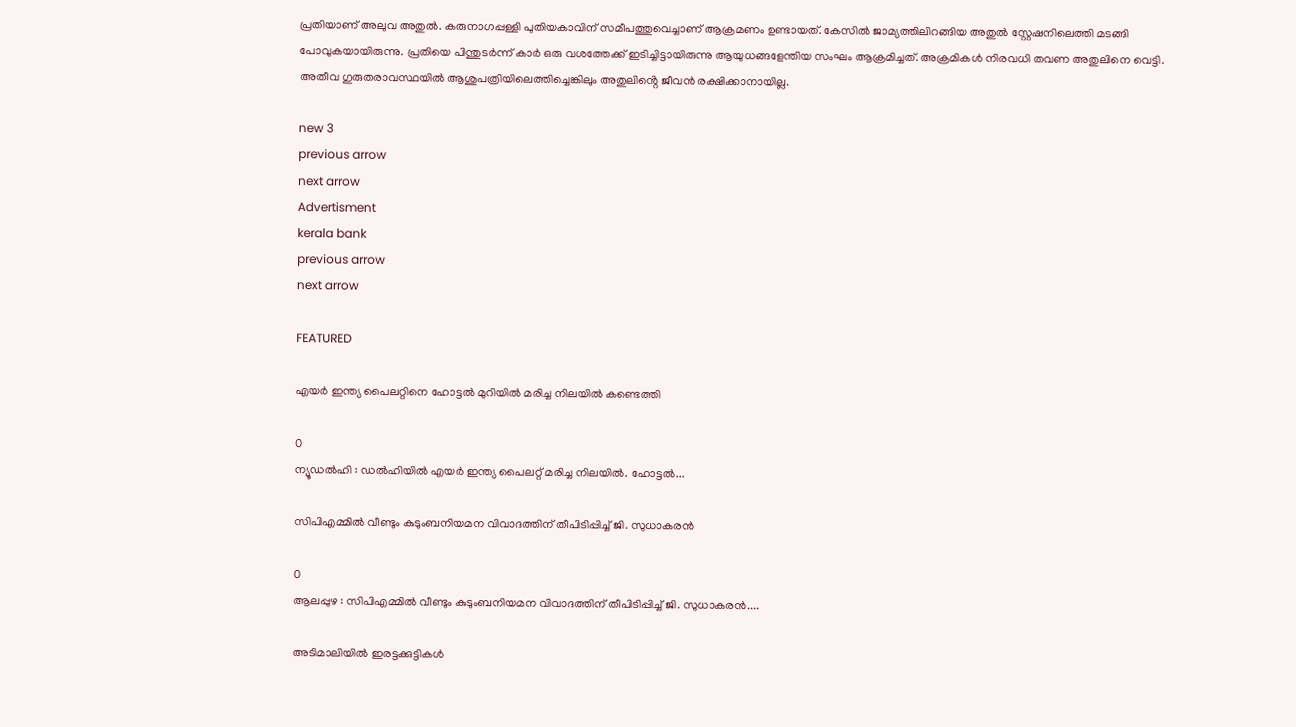പ്രതിയാണ് അലുവ അതുൽ. കരുനാഗപ്പള്ളി പുതിയകാവിന് സമീപത്തുവെച്ചാണ് ആക്രമണം ഉണ്ടായത്. കേസിൽ ജാമ്യത്തിലിറങ്ങിയ അതുൽ സ്റ്റേഷനിലെത്തി മടങ്ങി പോവുകയായിരുന്നു. പ്രതിയെ പിന്തുടർന്ന് കാർ ഒരു വശത്തേക്ക് ഇടിച്ചിട്ടായിരുന്നു ആയുധങ്ങളേന്തിയ സംഘം ആക്രമിച്ചത്. അക്രമികൾ നിരവധി തവണ അതുലിനെ വെട്ടി. അതീവ ഗുരുതരാവസ്ഥയിൽ ആശുപത്രിയിലെത്തിച്ചെങ്കിലും അതുലിൻ്റെ ജീവൻ രക്ഷിക്കാനായില്ല.

new 3
previous arrow
next arrow
Advertisment
kerala bank
previous arrow
next arrow

FEATURED

എയര്‍ ഇന്ത്യ പൈലറ്റിനെ ഹോട്ടല്‍ മുറിയില്‍ മരിച്ച നിലയില്‍ കണ്ടെത്തി

0
ന്യൂഡല്‍ഹി : ഡല്‍ഹിയില്‍ എയര്‍ ഇന്ത്യ പൈലറ്റ് മരിച്ച നിലയില്‍. ഹോട്ടല്‍...

സിപിഎമ്മിൽ വീണ്ടും കുടുംബനിയമന വിവാദത്തിന് തീപിടിപ്പിച്ച് ജി. സുധാകരൻ

0
ആലപ്പുഴ : സിപിഎമ്മിൽ വീണ്ടും കുടുംബനിയമന വിവാദത്തിന് തീപിടിപ്പിച്ച് ജി. സുധാകരൻ....

അടിമാലിയിൽ ഇരട്ടക്കുട്ടികൾ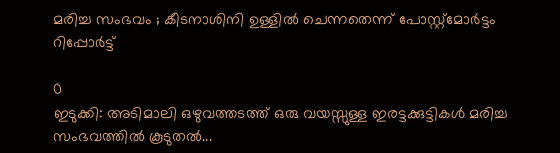മരിച്ച സംഭവം ; കീടനാശിനി ഉള്ളില്‍ ചെന്നതെന്ന് പോസ്റ്റ്‌മോര്‍ട്ടം റിപ്പോർട്ട്

0
ഇടുക്കി: അടിമാലി ഒഴുവത്തടത്ത് ഒരു വയസ്സുള്ള ഇരട്ടക്കുട്ടികൾ മരിച്ച സംഭവത്തിൽ കൂടുതൽ...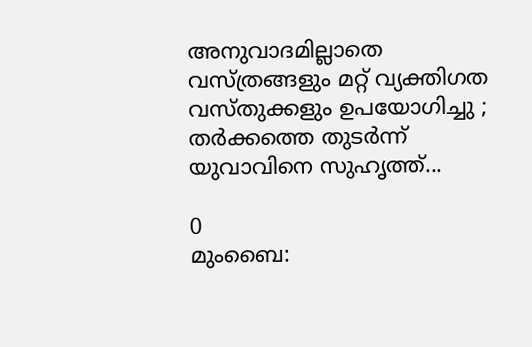അനുവാദമില്ലാതെ വസ്ത്രങ്ങളും മറ്റ് വ്യക്തിഗത വസ്തുക്കളും ഉപയോഗിച്ചു ; തർക്കത്തെ തുടർന്ന് യുവാവിനെ സുഹൃത്ത്...

0
മുംബൈ: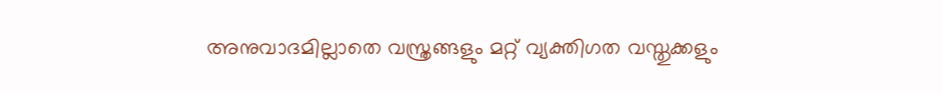അനുവാദമില്ലാതെ വസ്ത്രങ്ങളും മറ്റ് വ്യക്തിഗത വസ്തുക്കളും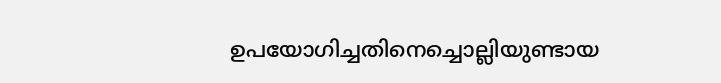ഉപയോഗിച്ചതിനെച്ചൊല്ലിയുണ്ടായ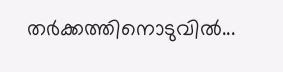തർക്കത്തിനൊടുവിൽ...